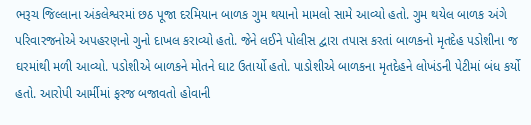ભરૂચ જિલ્લાના અંકલેશ્વરમાં છઠ પૂજા દરમિયાન બાળક ગુમ થયાનો મામલો સામે આવ્યો હતો. ગુમ થયેલ બાળક અંગે પરિવારજનોએ અપહરણનો ગુનો દાખલ કરાવ્યો હતો. જેને લઈને પોલીસ દ્વારા તપાસ કરતાં બાળકનો મૃતદેહ પડોશીના જ ઘરમાંથી મળી આવ્યો. પડોશીએ બાળકને મોતને ઘાટ ઉતાર્યો હતો. પાડોશીએ બાળકના મૃતદેહને લોખંડની પેટીમાં બંધ કર્યો હતો. આરોપી આર્મીમાં ફરજ બજાવતો હોવાની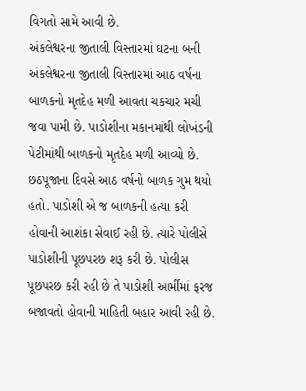વિગતો સામે આવી છે.
અંકલેશ્વરના જીતાલી વિસ્તારમાં ઘટના બની
અંકલેશ્વરના જીતાલી વિસ્તારમાં આઠ વર્ષના બાળકનો મૃતદેહ મળી આવતા ચકચાર મચી જવા પામી છે. પાડોશીના મકાનમાંથી લોખંડની પેટીમાંથી બાળકનો મૃતદેહ મળી આવ્યો છે. છઠપૂજાના દિવસે આઠ વર્ષનો બાળક ગુમ થયો હતો. પાડોશી એ જ બાળકની હત્યા કરી હોવાની આશંકા સેવાઈ રહી છે. ત્યારે પોલીસે પાડોશીની પૂછપરછ શરૂ કરી છે. પોલીસ પૂછપરછ કરી રહી છે તે પાડોશી આર્મીમાં ફરજ બજાવતો હોવાની માહિતી બહાર આવી રહી છે.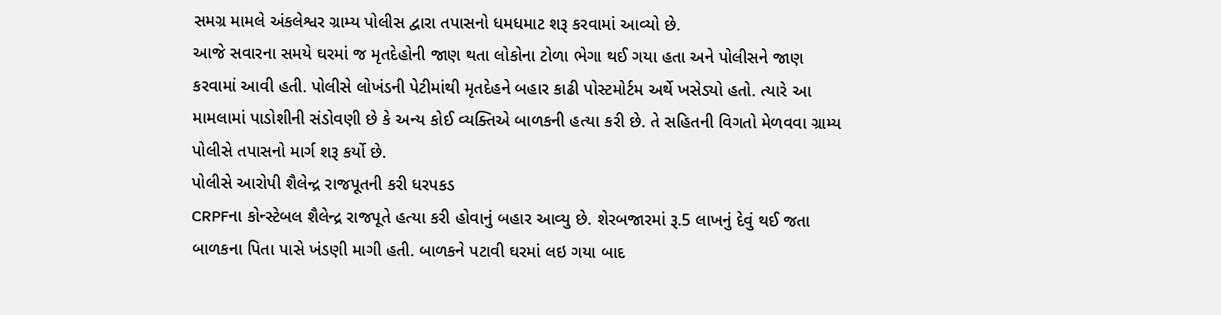સમગ્ર મામલે અંકલેશ્વર ગ્રામ્ય પોલીસ દ્વારા તપાસનો ધમધમાટ શરૂ કરવામાં આવ્યો છે.
આજે સવારના સમયે ઘરમાં જ મૃતદેહોની જાણ થતા લોકોના ટોળા ભેગા થઈ ગયા હતા અને પોલીસને જાણ કરવામાં આવી હતી. પોલીસે લોખંડની પેટીમાંથી મૃતદેહને બહાર કાઢી પોસ્ટમોર્ટમ અર્થે ખસેડ્યો હતો. ત્યારે આ મામલામાં પાડોશીની સંડોવણી છે કે અન્ય કોઈ વ્યક્તિએ બાળકની હત્યા કરી છે. તે સહિતની વિગતો મેળવવા ગ્રામ્ય પોલીસે તપાસનો માર્ગ શરૂ કર્યો છે.
પોલીસે આરોપી શૈલેન્દ્ર રાજપૂતની કરી ધરપકડ
CRPFના કોન્સ્ટેબલ શૈલેન્દ્ર રાજપૂતે હત્યા કરી હોવાનું બહાર આવ્યુ છે. શેરબજારમાં રૂ.5 લાખનું દેવું થઈ જતા બાળકના પિતા પાસે ખંડણી માગી હતી. બાળકને પટાવી ઘરમાં લઇ ગયા બાદ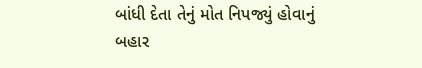બાંધી દેતા તેનું મોત નિપજ્યું હોવાનું બહાર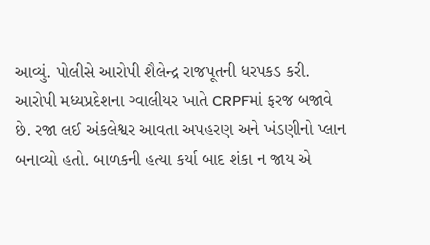આવ્યું. પોલીસે આરોપી શૈલેન્દ્ર રાજપૂતની ધરપકડ કરી. આરોપી મધ્યપ્રદેશના ગ્વાલીયર ખાતે CRPFમાં ફરજ બજાવે છે. રજા લઈ અંકલેશ્વર આવતા અપહરણ અને ખંડણીનો પ્લાન બનાવ્યો હતો. બાળકની હત્યા કર્યા બાદ શંકા ન જાય એ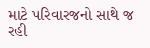માટે પરિવારજનો સાથે જ રહી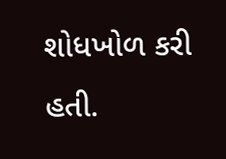શોધખોળ કરી હતી.